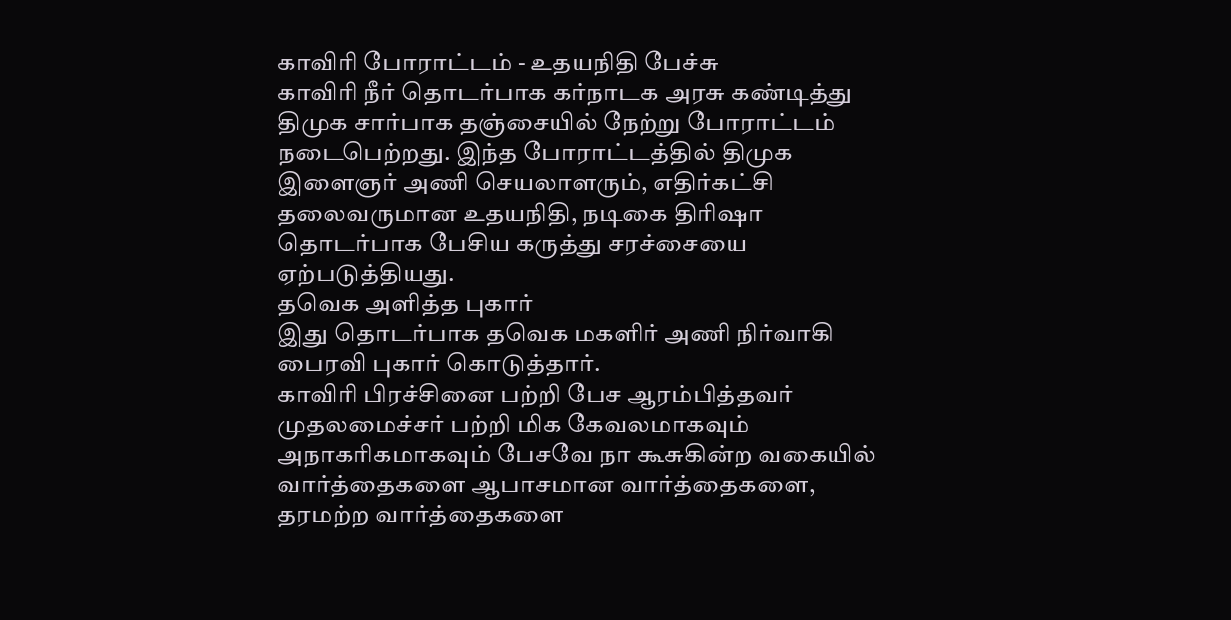காவிரி போராட்டம் - உதயநிதி பேச்சு
காவிரி நீர் தொடர்பாக கர்நாடக அரசு கண்டித்து திமுக சார்பாக தஞ்சையில் நேற்று போராட்டம் நடைபெற்றது. இந்த போராட்டத்தில் திமுக இளைஞர் அணி செயலாளரும், எதிர்கட்சி தலைவருமான உதயநிதி, நடிகை திரிஷா தொடர்பாக பேசிய கருத்து சரச்சையை ஏற்படுத்தியது.
தவெக அளித்த புகார்
இது தொடர்பாக தவெக மகளிர் அணி நிர்வாகி பைரவி புகார் கொடுத்தார்.
காவிரி பிரச்சினை பற்றி பேச ஆரம்பித்தவர் முதலமைச்சர் பற்றி மிக கேவலமாகவும் அநாகரிகமாகவும் பேசவே நா கூசுகின்ற வகையில் வார்த்தைகளை ஆபாசமான வார்த்தைகளை, தரமற்ற வார்த்தைகளை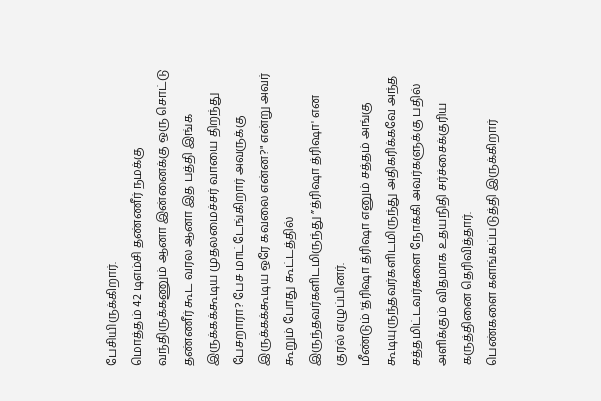பேசியிருக்கிறார்.
மொத்தம் 42 டிஎம்சி தண்ணீர் நமக்கு வந்திருக்கணும் ஆனா இன்னைக்கு ஒரு சொட்டு தண்ணீர் கூட வரல ஆனா இத பத்தி இங்க இருக்கக்கூடிய முதலமைச்சர் வாயை திறந்து பேசறாரா? பேச மாட்டேங்கிறார் அவருக்கு இருக்கக்கூடிய ஒரே கவலை என்ன?" என்று அவர் கூறும் போது கூட்டத்தில் இருந்தவர்களிடமிருந்து ”த்ரிஷா த்ரிஷா' என குரல் எழுப்பினர்.
மீண்டும் 'த்ரிஷா த்ரிஷா எனும் சத்தம் அங்கு கூடியுருந்தவர்களிடமிருந்து அதிகரிக்கவே அந்த சத்தமிட்டவர்களை நோக்கி அவர்களுக்கு பதில் அளிக்கும் விதமாக உதயநிதி சர்ச்சைக்குரிய கருத்தினை தெரிவித்தார்.
பெண்களை களங்கப்படுத்தி இருக்கிறார்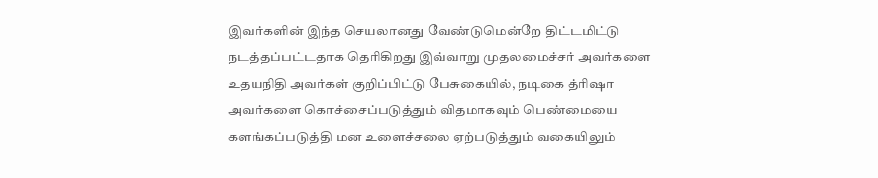இவர்களின் இந்த செயலானது வேண்டுமென்றே திட்டமிட்டு நடத்தப்பட்டதாக தெரிகிறது இவ்வாறு முதலமைச்சர் அவர்களை உதயநிதி அவர்கள் குறிப்பிட்டு பேசுகையில், நடிகை த்ரிஷா அவர்களை கொச்சைப்படுத்தும் விதமாகவும் பெண்மையை களங்கப்படுத்தி மன உளைச்சலை ஏற்படுத்தும் வகையிலும்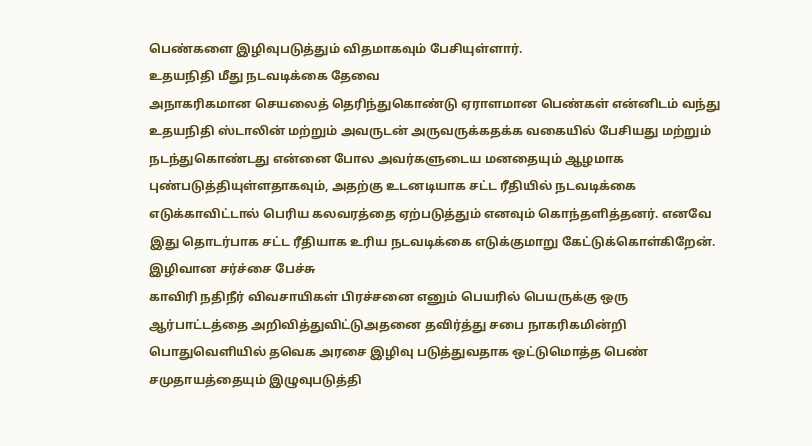பெண்களை இழிவுபடுத்தும் விதமாகவும் பேசியுள்ளார்.
உதயநிதி மீது நடவடிக்கை தேவை
அநாகரிகமான செயலைத் தெரிந்துகொண்டு ஏராளமான பெண்கள் என்னிடம் வந்து உதயநிதி ஸ்டாலின் மற்றும் அவருடன் அருவருக்கதக்க வகையில் பேசியது மற்றும் நடந்துகொண்டது என்னை போல அவர்களுடைய மனதையும் ஆழமாக புண்படுத்தியுள்ளதாகவும், அதற்கு உடனடியாக சட்ட ரீதியில் நடவடிக்கை எடுக்காவிட்டால் பெரிய கலவரத்தை ஏற்படுத்தும் எனவும் கொந்தளித்தனர். எனவே இது தொடர்பாக சட்ட ரீதியாக உரிய நடவடிக்கை எடுக்குமாறு கேட்டுக்கொள்கிறேன்.
இழிவான சர்ச்சை பேச்சு
காவிரி நதிநீர் விவசாயிகள் பிரச்சனை எனும் பெயரில் பெயருக்கு ஒரு ஆர்பாட்டத்தை அறிவித்துவிட்டுஅதனை தவிர்த்து சபை நாகரிகமின்றி பொதுவெளியில் தவெக அரசை இழிவு படுத்துவதாக ஒட்டுமொத்த பெண் சமுதாயத்தையும் இழுவுபடுத்தி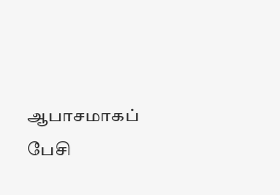ஆபாசமாகப் பேசி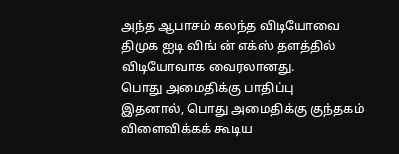அந்த ஆபாசம் கலந்த விடியோவை திமுக ஐடி விங் ன் எக்ஸ் தளத்தில் விடியோவாக வைரலானது.
பொது அமைதிக்கு பாதிப்பு
இதனால், பொது அமைதிக்கு குந்தகம் விளைவிக்கக் கூடிய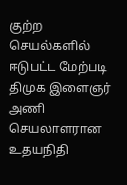குற்ற செயல்களில் ஈடுபட்ட மேற்படி திமுக இளைஞர் அணி செயலாளரான உதயநிதி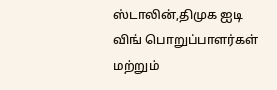ஸ்டாலின்,திமுக ஐடி விங் பொறுப்பாளர்கள் மற்றும்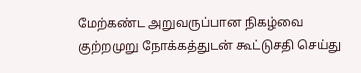மேற்கண்ட அறுவருப்பான நிகழ்வை குற்றமுறு நோக்கத்துடன் கூட்டுசதி செய்து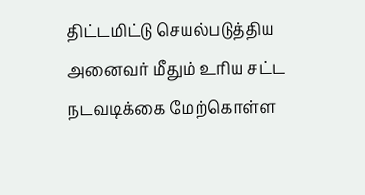திட்டமிட்டு செயல்படுத்திய அனைவர் மீதும் உரிய சட்ட நடவடிக்கை மேற்கொள்ள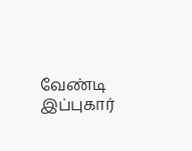வேண்டி இப்புகார்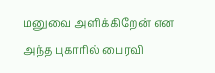மனுவை அளிக்கிறேன் என அந்த புகாரில் பைரவி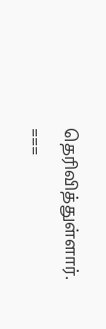தெரிவித்துள்ளார்.
===